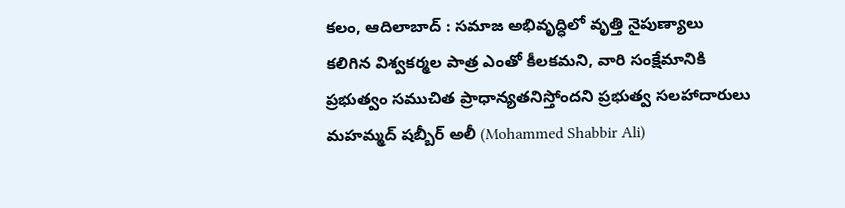కలం, ఆదిలాబాద్ : సమాజ అభివృద్ధిలో వృత్తి నైపుణ్యాలు కలిగిన విశ్వకర్మల పాత్ర ఎంతో కీలకమని, వారి సంక్షేమానికి ప్రభుత్వం సముచిత ప్రాధాన్యతనిస్తోందని ప్రభుత్వ సలహాదారులు మహమ్మద్ షబ్బీర్ అలీ (Mohammed Shabbir Ali)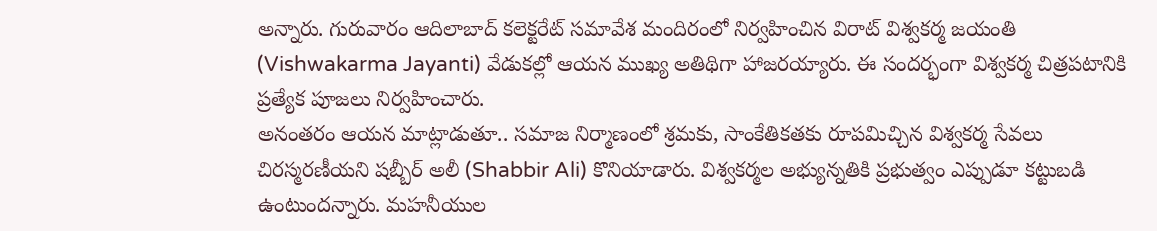అన్నారు. గురువారం ఆదిలాబాద్ కలెక్టరేట్ సమావేశ మందిరంలో నిర్వహించిన విరాట్ విశ్వకర్మ జయంతి (Vishwakarma Jayanti) వేడుకల్లో ఆయన ముఖ్య అతిథిగా హాజరయ్యారు. ఈ సందర్భంగా విశ్వకర్మ చిత్రపటానికి ప్రత్యేక పూజలు నిర్వహించారు.
అనంతరం ఆయన మాట్లాడుతూ.. సమాజ నిర్మాణంలో శ్రమకు, సాంకేతికతకు రూపమిచ్చిన విశ్వకర్మ సేవలు చిరస్మరణీయని షబ్బీర్ అలీ (Shabbir Ali) కొనియాడారు. విశ్వకర్మల అభ్యున్నతికి ప్రభుత్వం ఎప్పుడూ కట్టుబడి ఉంటుందన్నారు. మహనీయుల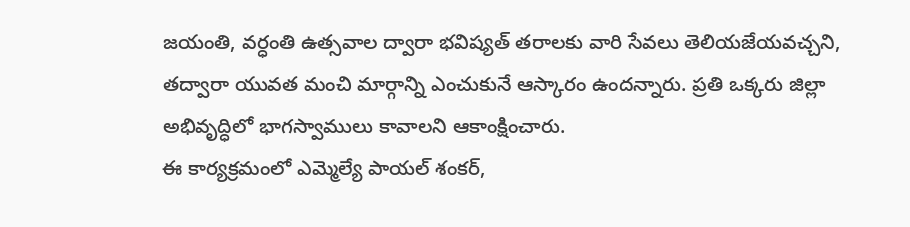జయంతి, వర్ధంతి ఉత్సవాల ద్వారా భవిష్యత్ తరాలకు వారి సేవలు తెలియజేయవచ్చని, తద్వారా యువత మంచి మార్గాన్ని ఎంచుకునే ఆస్కారం ఉందన్నారు. ప్రతి ఒక్కరు జిల్లా అభివృద్ధిలో భాగస్వాములు కావాలని ఆకాంక్షించారు.
ఈ కార్యక్రమంలో ఎమ్మెల్యే పాయల్ శంకర్,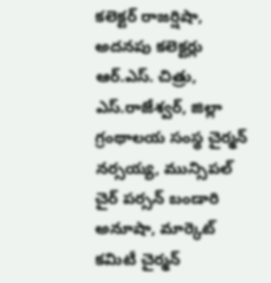కలెక్టర్ రాజర్షిషా, అదనపు కలెక్టర్లు ఆర్.ఎస్. చిత్రు, ఎస్.రాజేశ్వర్, జిల్లా గ్రంథాలయ సంస్థ చైర్మన్ నర్సయ్య, మున్సిపల్ చైర్ పర్సన్ బండారి అనూషా, మార్కెట్ కమిటీ చైర్మన్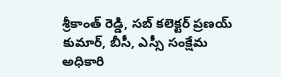శ్రీకాంత్ రెడ్డి, సబ్ కలెక్టర్ ప్రణయ్ కుమార్, బీసీ, ఎస్సీ సంక్షేమ అధికారి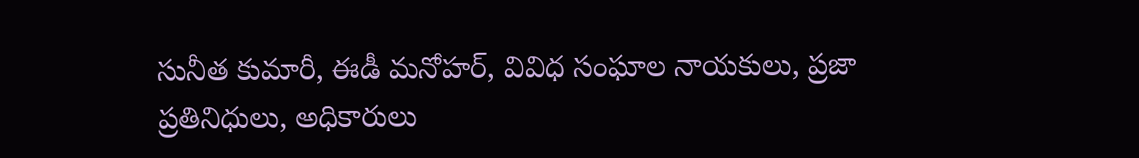సునీత కుమారీ, ఈడీ మనోహర్, వివిధ సంఘాల నాయకులు, ప్రజా ప్రతినిధులు, అధికారులు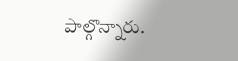పాల్గొన్నారు.